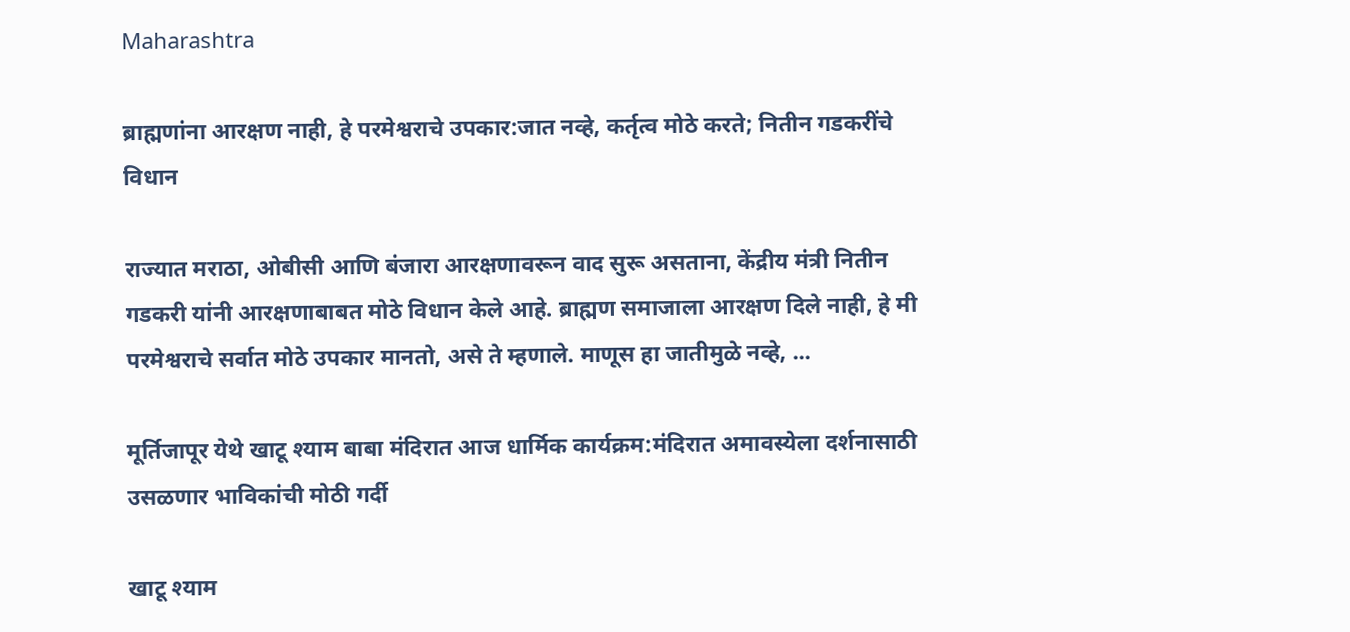Maharashtra

ब्राह्मणांना आरक्षण नाही, हे परमेश्वराचे उपकार:जात नव्हे, कर्तृत्व मोठे करते; नितीन गडकरींचे विधान

राज्यात मराठा, ओबीसी आणि बंजारा आरक्षणावरून वाद सुरू असताना, केंद्रीय मंत्री नितीन गडकरी यांनी आरक्षणाबाबत मोठे विधान केले आहे. ब्राह्मण समाजाला आरक्षण दिले नाही, हे मी परमेश्वराचे सर्वात मोठे उपकार मानतो, असे ते म्हणाले. माणूस हा जातीमुळे नव्हे, ...

मूर्तिजापूर येथे खाटू श्याम बाबा मंदिरात आज धार्मिक कार्यक्रम:मंदिरात अमावस्येला दर्शनासाठी उसळणार भाविकांची मोठी गर्दी

खाटू श्याम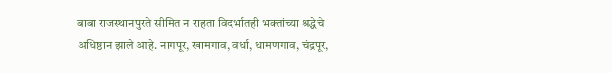बाबा राजस्थानपुरते सीमित न राहता विदर्भातही भक्तांच्या श्रद्धेचे अधिष्ठान झाले आहे. नागपूर, खामगाव, वर्धा, धामणगाव, चंद्रपूर,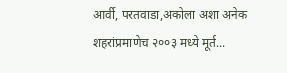आर्वी, परतवाडा,अकोला अशा अनेक शहरांप्रमाणेच २००३ मध्ये मूर्त...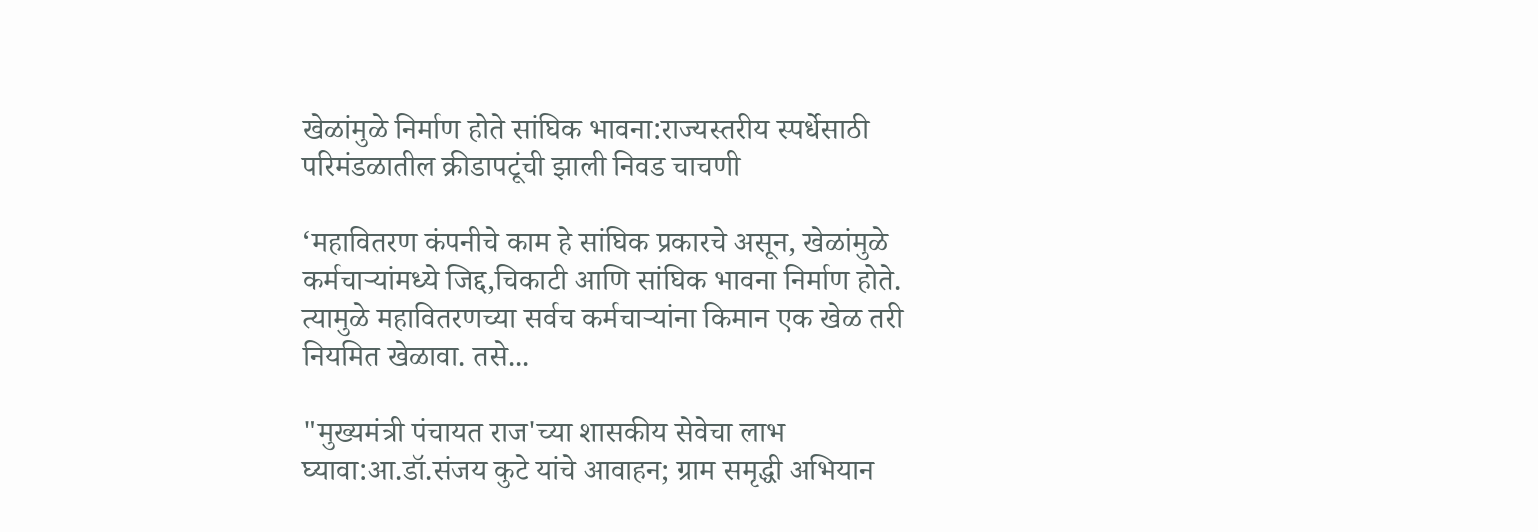खेळांमुळे निर्माण होते सांघिक भावना:राज्यस्तरीय स्पर्धेसाठी परिमंडळातील क्रीडापटूंची झाली निवड चाचणी

‘महावितरण कंपनीचे काम हे सांघिक प्रकारचे असून, खेळांमुळे कर्मचाऱ्यांमध्ये जिद्द,चिकाटी आणि सांघिक भावना निर्माण होते. त्यामुळे महावितरणच्या सर्वच कर्मचाऱ्यांना किमान एक खेळ तरी नियमित खेळावा. तसे...

"मुख्यमंत्री पंचायत राज'च्या शासकीय सेवेचा लाभ घ्यावा:आ.डॉ.संजय कुटे यांचे आवाहन; ग्राम समृद्धी अभियान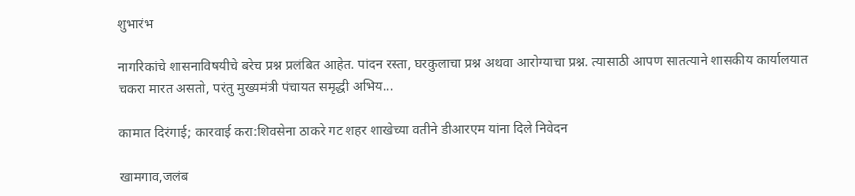शुभारंभ

नागरिकांचे शासनाविषयीचे बरेच प्रश्न प्रलंबित आहेत. पांदन रस्ता, घरकुलाचा प्रश्न अथवा आरोग्याचा प्रश्न. त्यासाठी आपण सातत्याने शासकीय कार्यालयात चकरा मारत असतो, परंतु मुख्यमंत्री पंचायत समृद्धी अभिय...

कामात दिरंगाई; कारवाई करा:शिवसेना ठाकरे गट शहर शाखेच्या वतीने डीआरएम यांना दिले निवेदन

खामगाव,जलंब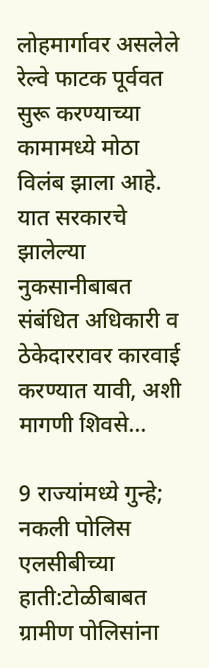लोहमार्गावर असलेले रेल्वे फाटक पूर्ववत सुरू करण्याच्या कामामध्ये मोठा विलंब झाला आहे. यात सरकारचे झालेल्या नुकसानीबाबत संबंधित अधिकारी व ठेकेदाररावर कारवाई करण्यात यावी, अशी मागणी शिवसे...

9 राज्यांमध्ये गुन्हे; नकली पोलिस एलसीबीच्या हाती:टोळीबाबत ग्रामीण पोलिसांना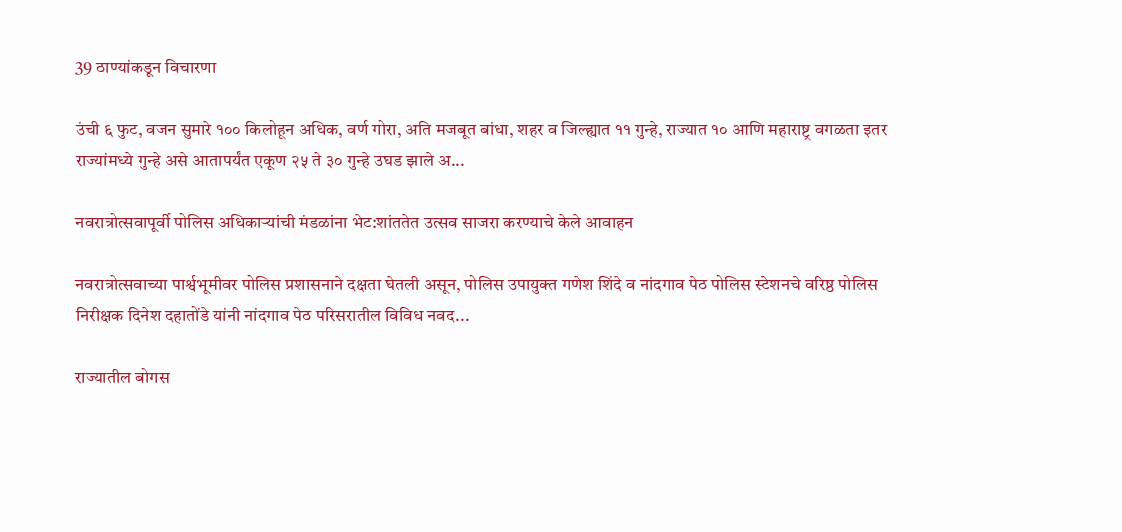39 ठाण्यांकडून विचारणा

उंची ६ फुट, वजन सुमारे १०० किलोहून अधिक, वर्ण गोरा, अति मजबूत बांधा, शहर व जिल्ह्यात ११ गुन्हे, राज्यात १० आणि महाराष्ट्र वगळता इतर राज्यांमध्ये गुन्हे असे आतापर्यंत एकूण २५ ते ३० गुन्हे उघड झाले अ...

नवरात्रोत्सवापूर्वी पोलिस अधिकाऱ्यांची मंडळांना भेट:शांततेत उत्सव साजरा करण्याचे केले आवाहन

नवरात्रोत्सवाच्या पार्श्वभूमीवर पोलिस प्रशासनाने दक्षता घेतली असून, पोलिस उपायुक्त गणेश शिंदे व नांदगाव पेठ पोलिस स्टेशनचे वरिष्ठ पोलिस निरीक्षक दिनेश दहातोंडे यांनी नांदगाव पेठ परिसरातील विविध नवद...

राज्यातील बोगस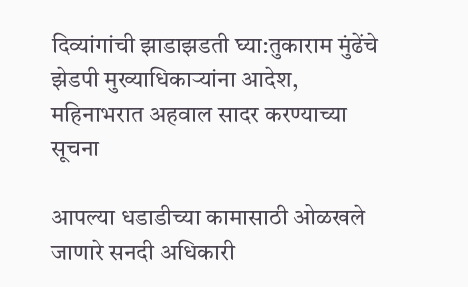दिव्यांगांची झाडाझडती घ्या:तुकाराम मुंढेंचे झेडपी मुख्याधिकाऱ्यांना आदेश, महिनाभरात अहवाल सादर करण्याच्या सूचना

आपल्या धडाडीच्या कामासाठी ओळखले जाणारे सनदी अधिकारी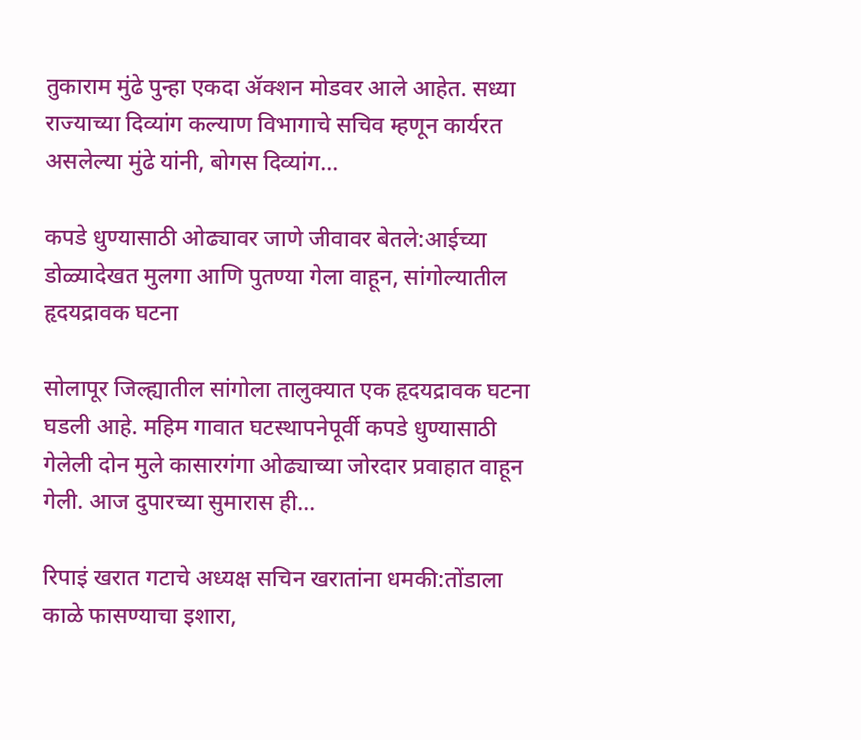तुकाराम मुंढे पुन्हा एकदा ॲक्शन मोडवर आले आहेत. सध्या राज्याच्या दिव्यांग कल्याण विभागाचे सचिव म्हणून कार्यरत असलेल्या मुंढे यांनी, बोगस दिव्यांग...

कपडे धुण्यासाठी ओढ्यावर जाणे जीवावर बेतले:आईच्या डोळ्यादेखत मुलगा आणि पुतण्या गेला वाहून, सांगोल्यातील हृदयद्रावक घटना

सोलापूर जिल्ह्यातील सांगोला तालुक्यात एक हृदयद्रावक घटना घडली आहे. महिम गावात घटस्थापनेपूर्वी कपडे धुण्यासाठी गेलेली दोन मुले कासारगंगा ओढ्याच्या जोरदार प्रवाहात वाहून गेली. आज दुपारच्या सुमारास ही...

रिपाइं खरात गटाचे अध्यक्ष सचिन खरातांना धमकी:तोंडाला काळे फासण्याचा इशारा,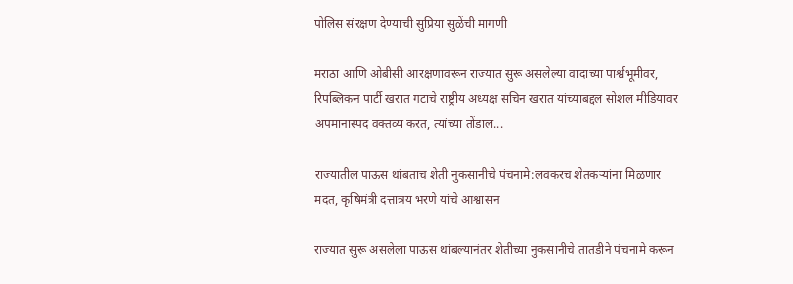पोलिस संरक्षण देण्याची सुप्रिया सुळेंची मागणी

मराठा आणि ओबीसी आरक्षणावरून राज्यात सुरू असलेल्या वादाच्या पार्श्वभूमीवर, रिपब्लिकन पार्टी खरात गटाचे राष्ट्रीय अध्यक्ष सचिन खरात यांच्याबद्दल सोशल मीडियावर अपमानास्पद वक्तव्य करत, त्यांच्या तोंडाल...

राज्यातील पाऊस थांबताच शेती नुकसानीचे पंचनामे:लवकरच शेतकऱ्यांना मिळणार मदत, कृषिमंत्री दत्तात्रय भरणे यांचे आश्वासन

राज्यात सुरू असलेला पाऊस थांबल्यानंतर शेतीच्या नुकसानीचे तातडीने पंचनामे करून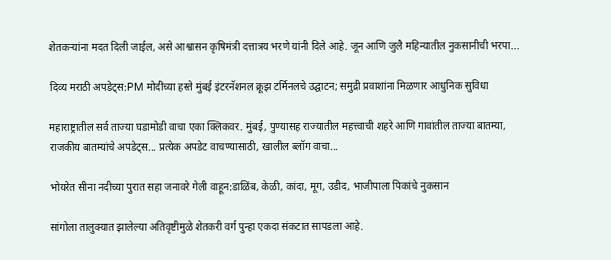शेतकऱ्यांना मदत दिली जाईल, असे आश्वासन कृषिमंत्री दत्तात्रय भरणे यांनी दिले आहे. जून आणि जुलै महिन्यातील नुकसानीची भरपा...

दिव्य मराठी अपडेट्स:PM मोदींच्या हस्ते मुंबई इंटरनॅशनल क्रूझ टर्मिनलचे उद्घाटन; समुद्री प्रवाशांना मिळणार आधुनिक सुविधा

महाराष्ट्रातील सर्व ताज्या घडामोडी वाचा एका क्लिकवर. मुंबई, पुण्यासह राज्यातील महत्त्वाची शहरे आणि गावांतील ताज्या बातम्या, राजकीय बातम्यांचे अपडेट्स... प्रत्येक अपडेट वाचण्यासाठी, खालील ब्लॉग वाचा...

भोयरेत सीना नदीच्या पुरात सहा जनावरे गेली वाहून:डाळिंब, केळी, कांदा, मूग, उडीद, भाजीपाला पिकांचे नुकसान

सांगोला तालुक्यात झालेल्या अतिवृष्टीमुळे शेतकरी वर्ग पुन्हा एकदा संकटात सापडला आहे.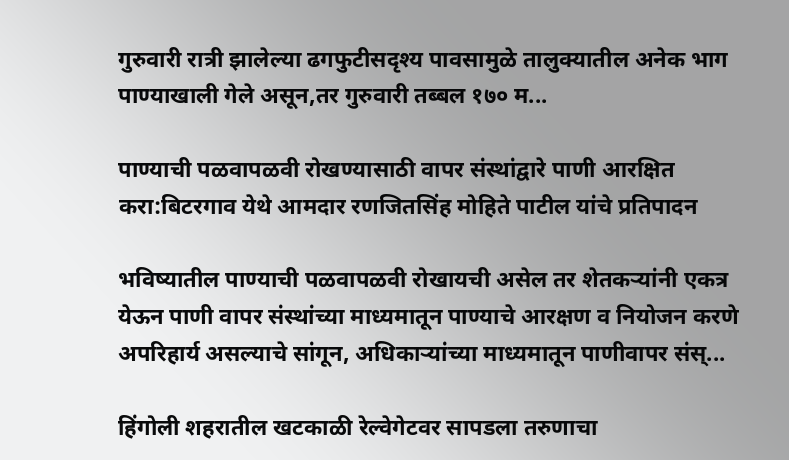गुरुवारी रात्री झालेल्या ढगफुटीसदृश्य पावसामुळे तालुक्यातील अनेक भाग पाण्याखाली गेले असून,तर गुरुवारी तब्बल १७० म...

पाण्याची पळवापळवी रोखण्यासाठी वापर संस्थांद्वारे पाणी आरक्षित करा:बिटरगाव येथे आमदार रणजितसिंह मोहिते पाटील यांचे प्रतिपादन

भविष्यातील पाण्याची पळवापळवी रोखायची असेल तर शेतकऱ्यांनी एकत्र येऊन पाणी वापर संस्थांच्या माध्यमातून पाण्याचे आरक्षण व नियोजन करणे अपरिहार्य असल्याचे सांगून, अधिकाऱ्यांच्या माध्यमातून पाणीवापर संस्...

हिंगोली शहरातील खटकाळी रेल्वेगेटवर सापडला तरुणाचा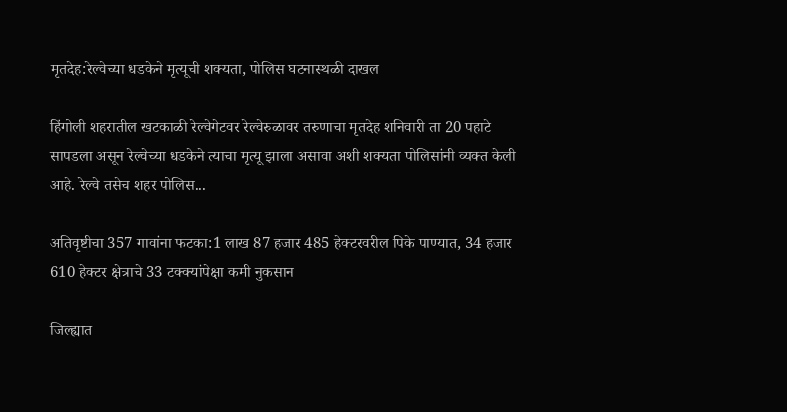मृतदेह:रेल्वेच्या धडकेने मृत्यूची शक्यता, पोलिस घटनास्थळी दाखल

हिंगोली शहरातील खटकाळी रेल्वेगेटवर रेल्वेरुळावर तरुणाचा मृतदेह शनिवारी ता 20 पहाटे सापडला असून रेल्वेच्या धडकेने त्याचा मृत्यू झाला असावा अशी शक्यता पोलिसांनी व्यक्त केली आहे. रेल्वे तसेच शहर पोलिस...

अतिवृष्टीचा 357 गावांना फटका:1 लाख 87 हजार 485 हेक्टरवरील पिके पाण्यात, 34 हजार 610 हेक्टर क्षेत्राचे 33 टक्क्यांपेक्षा कमी नुकसान

जिल्ह्यात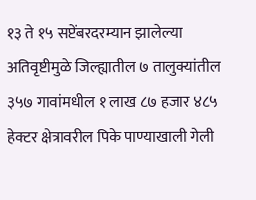१३ ते १५ सप्टेंबरदरम्यान झालेल्या अतिवृष्टीमुळे जिल्ह्यातील ७ तालुक्यांतील ३५७ गावांमधील १ लाख ८७ हजार ४८५ हेक्टर क्षेत्रावरील पिके पाण्याखाली गेली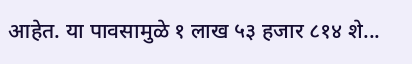आहेत. या पावसामुळे १ लाख ५३ हजार ८१४ शे...